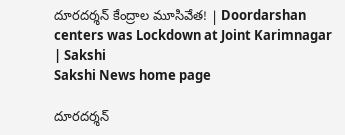దూరదర్శన్‌ కేంద్రాల మూసివేత! | Doordarshan centers was Lockdown at Joint Karimnagar | Sakshi
Sakshi News home page

దూరదర్శన్‌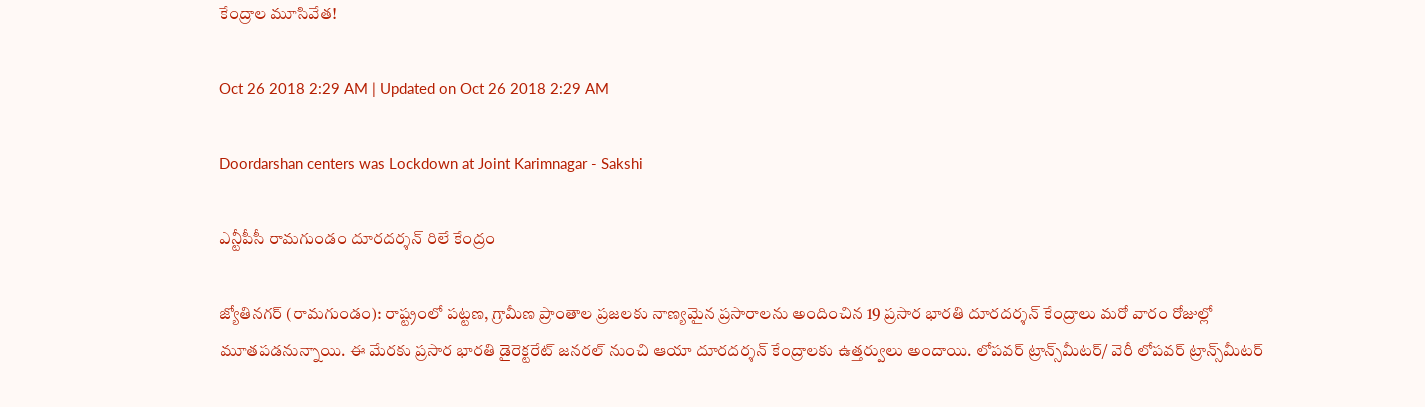కేంద్రాల మూసివేత!

Oct 26 2018 2:29 AM | Updated on Oct 26 2018 2:29 AM

Doordarshan centers was Lockdown at Joint Karimnagar - Sakshi

ఎన్టీపీసీ రామగుండం దూరదర్శన్‌ రిలే కేంద్రం

జ్యోతినగర్‌ (రామగుండం): రాష్ట్రంలో పట్టణ, గ్రామీణ ప్రాంతాల ప్రజలకు నాణ్యమైన ప్రసారాలను అందించిన 19 ప్రసార భారతి దూరదర్శన్‌ కేంద్రాలు మరో వారం రోజుల్లో మూతపడనున్నాయి. ఈ మేరకు ప్రసార భారతి డైరెక్టరేట్‌ జనరల్‌ నుంచి ఆయా దూరదర్శన్‌ కేంద్రాలకు ఉత్తర్వులు అందాయి. లోపవర్‌ ట్రాన్స్‌మీటర్‌/ వెరీ లోపవర్‌ ట్రాన్స్‌మీటర్‌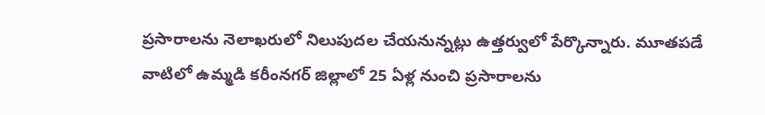ప్రసారాలను నెలాఖరులో నిలుపుదల చేయనున్నట్లు ఉత్తర్వులో పేర్కొన్నారు. మూతపడే వాటిలో ఉమ్మడి కరీంనగర్‌ జిల్లాలో 25 ఏళ్ల నుంచి ప్రసారాలను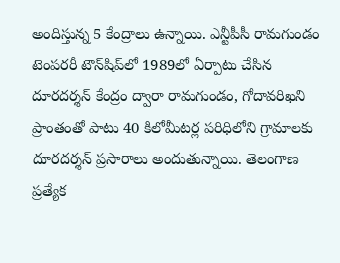అందిస్తున్న 5 కేంద్రాలు ఉన్నాయి. ఎన్టీపీసీ రామగుండం టెంపరరీ టౌన్‌షిప్‌లో 1989లో ఏర్పాటు చేసిన దూరదర్శన్‌ కేంద్రం ద్వారా రామగుండం, గోదావరిఖని ప్రాంతంతో పాటు 40 కిలోమీటర్ల పరిధిలోని గ్రామాలకు దూరదర్శన్‌ ప్రసారాలు అందుతున్నాయి. తెలంగాణ ప్రత్యేక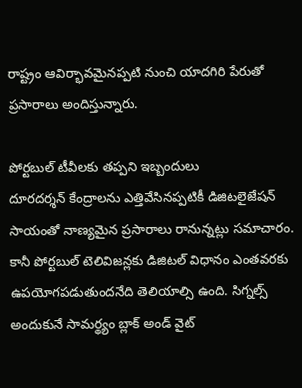రాష్ట్రం ఆవిర్భావమైనప్పటి నుంచి యాదగిరి పేరుతో ప్రసారాలు అందిస్తున్నారు.

పోర్టబుల్‌ టీవీలకు తప్పని ఇబ్బందులు
దూరదర్శన్‌ కేంద్రాలను ఎత్తివేసినప్పటికీ డిజిటలైజేషన్‌ సాయంతో నాణ్యమైన ప్రసారాలు రానున్నట్లు సమాచారం. కానీ పోర్టబుల్‌ టెలివిజన్లకు డిజిటల్‌ విధానం ఎంతవరకు ఉపయోగపడుతుందనేది తెలియాల్సి ఉంది. సిగ్నల్స్‌ అందుకునే సామర్థ్యం బ్లాక్‌ అండ్‌ వైట్‌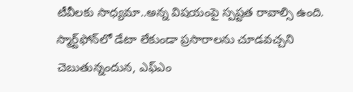టీవీలకు సాధ్యమా..అన్న విషయంపై స్పష్టత రావాల్సి ఉంది. స్మార్ట్‌ఫోన్‌లో డేటా లేకుండా ప్రసారాలను చూడవచ్చని చెబుతున్నందున, ఎఫ్‌ఎం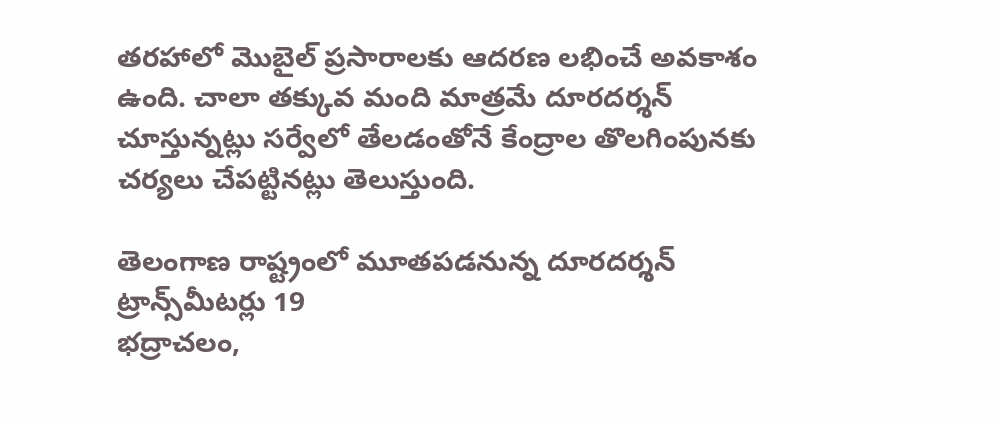తరహాలో మొబైల్‌ ప్రసారాలకు ఆదరణ లభించే అవకాశం ఉంది. చాలా తక్కువ మంది మాత్రమే దూరదర్శన్‌ చూస్తున్నట్లు సర్వేలో తేలడంతోనే కేంద్రాల తొలగింపునకు చర్యలు చేపట్టినట్లు తెలుస్తుంది.

తెలంగాణ రాష్ట్రంలో మూతపడనున్న దూరదర్శన్‌ ట్రాన్స్‌మీటర్లు 19
భద్రాచలం,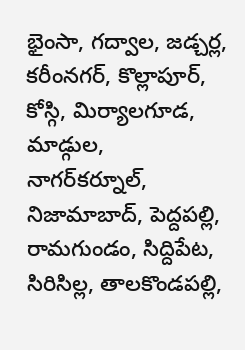భైంసా, గద్వాల, జడ్చర్ల, కరీంనగర్, కొల్లాపూర్, కోస్గి, మిర్యాలగూడ, మాడ్గుల, నాగర్‌కర్నూల్, నిజామాబాద్, పెద్దపల్లి, రామగుండం, సిద్దిపేట, సిరిసిల్ల, తాలకొండపల్లి,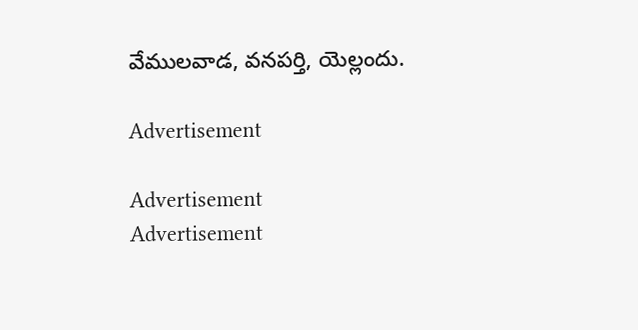వేములవాడ, వనపర్తి, యెల్లందు.

Advertisement

Advertisement
Advertisement